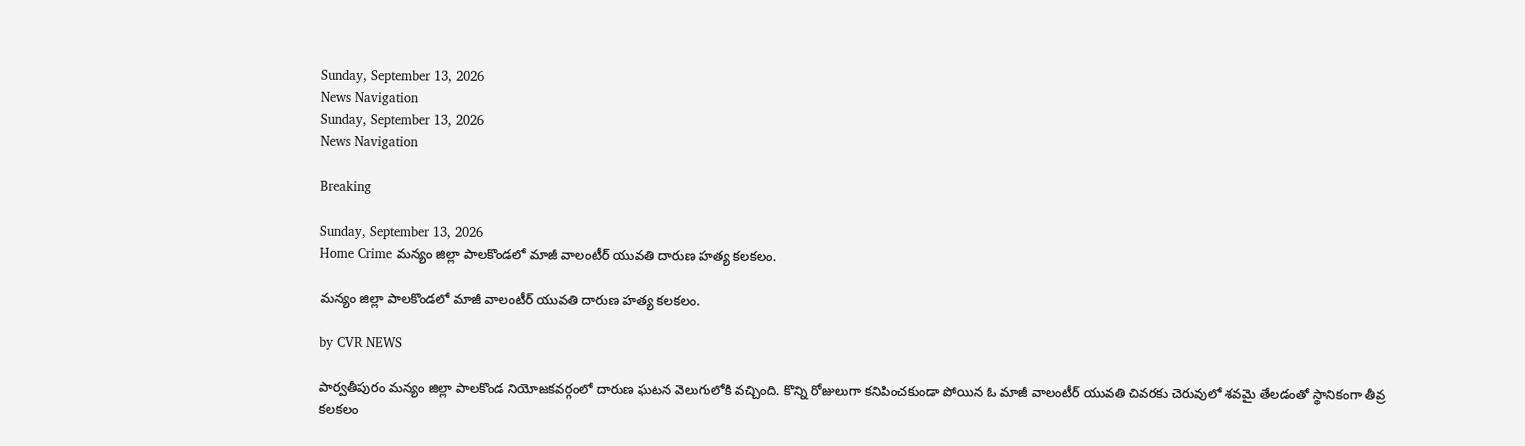Sunday, September 13, 2026
News Navigation
Sunday, September 13, 2026
News Navigation

Breaking

Sunday, September 13, 2026
Home Crime మన్యం జిల్లా పాలకొండలో మాజీ వాలంటీర్ యువతి దారుణ హత్య కలకలం.

మన్యం జిల్లా పాలకొండలో మాజీ వాలంటీర్ యువతి దారుణ హత్య కలకలం.

by CVR NEWS

పార్వతీపురం మన్యం జిల్లా పాలకొండ నియోజకవర్గంలో దారుణ ఘటన వెలుగులోకి వచ్చింది. కొన్ని రోజులుగా కనిపించకుండా పోయిన ఓ మాజీ వాలంటీర్ యువతి చివరకు చెరువులో శవమై తేలడంతో స్థానికంగా తీవ్ర కలకలం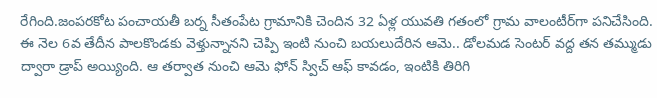రేగింది.జంపరకోట పంచాయతీ బర్న సీతంపేట గ్రామానికి చెందిన 32 ఏళ్ల యువతి గతంలో గ్రామ వాలంటీర్‌గా పనిచేసింది. ఈ నెల 6వ తేదీన పాలకొండకు వెళ్తున్నానని చెప్పి ఇంటి నుంచి బయలుదేరిన ఆమె.. డోలమడ సెంటర్ వద్ద తన తమ్ముడు ద్వారా డ్రాప్ అయ్యింది. ఆ తర్వాత నుంచి ఆమె ఫోన్ స్విచ్ ఆఫ్ కావడం, ఇంటికి తిరిగి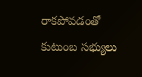రాకపోవడంతో కుటుంబ సభ్యులు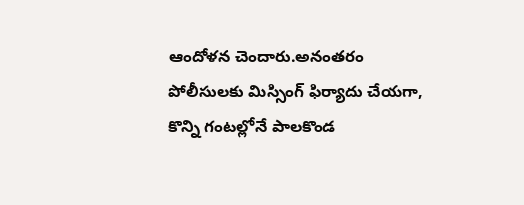ఆందోళన చెందారు.అనంతరం పోలీసులకు మిస్సింగ్ ఫిర్యాదు చేయగా, కొన్ని గంటల్లోనే పాలకొండ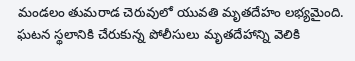మండలం తుమరాడ చెరువులో యువతి మృతదేహం లభ్యమైంది. ఘటన స్థలానికి చేరుకున్న పోలీసులు మృతదేహాన్ని వెలికి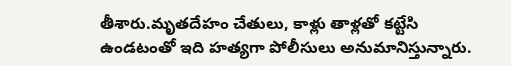తీశారు.మృతదేహం చేతులు, కాళ్లు తాళ్లతో కట్టేసి ఉండటంతో ఇది హత్యగా పోలీసులు అనుమానిస్తున్నారు.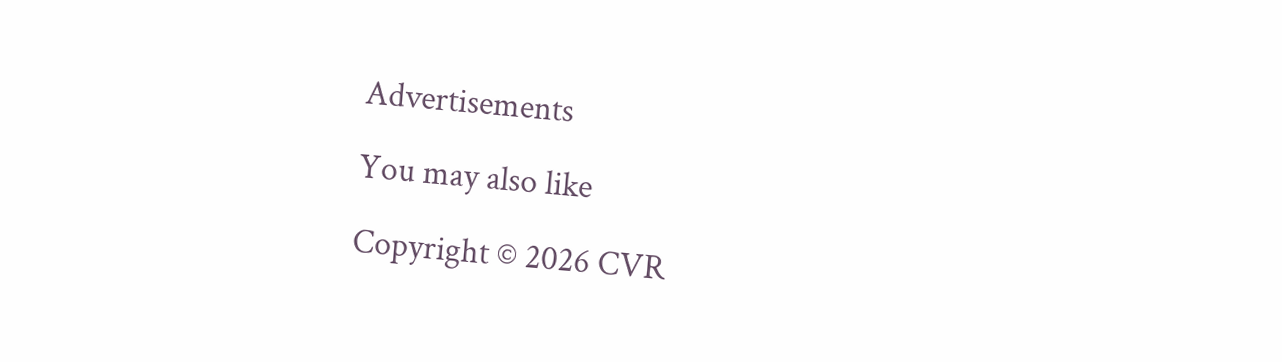Advertisements

You may also like

Copyright © 2026 CVR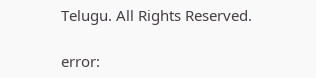Telugu. All Rights Reserved.

error: